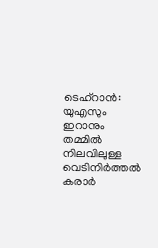ടെഹ്റാൻ: യുഎസും ഇറാനും തമ്മിൽ നിലവിലുള്ള വെടിനിർത്തൽ കരാർ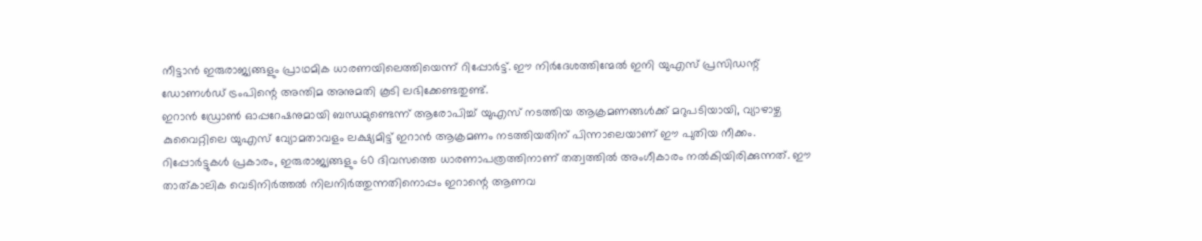നീട്ടാൻ ഇരുരാജ്യങ്ങളും പ്രാഥമിക ധാരണയിലെത്തിയെന്ന് റിപ്പോർട്ട്. ഈ നിർദേശത്തിന്മേൽ ഇനി യുഎസ് പ്രസിഡന്റ് ഡോണൾഡ് ട്രംപിന്റെ അന്തിമ അനുമതി കൂടി ലഭിക്കേണ്ടതുണ്ട്.
ഇറാൻ ഡ്രോൺ ഓപ്പറേഷനുമായി ബന്ധമുണ്ടെന്ന് ആരോപിച്ച് യുഎസ് നടത്തിയ ആക്രമണങ്ങൾക്ക് മറുപടിയായി, വ്യാഴാഴ്ച കുവൈറ്റിലെ യുഎസ് വ്യോമതാവളം ലക്ഷ്യമിട്ട് ഇറാൻ ആക്രമണം നടത്തിയതിന് പിന്നാലെയാണ് ഈ പുതിയ നീക്കം.
റിപ്പോർട്ടുകൾ പ്രകാരം, ഇരുരാജ്യങ്ങളും 60 ദിവസത്തെ ധാരണാപത്രത്തിനാണ് തത്വത്തിൽ അംഗീകാരം നൽകിയിരിക്കുന്നത്. ഈ താത്കാലിക വെടിനിർത്തൽ നിലനിർത്തുന്നതിനൊപ്പം ഇറാന്റെ ആണവ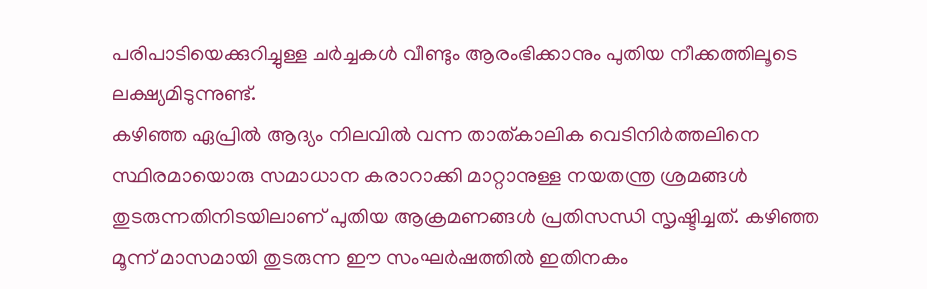പരിപാടിയെക്കുറിച്ചുള്ള ചർച്ചകൾ വീണ്ടും ആരംഭിക്കാനും പുതിയ നീക്കത്തിലൂടെ ലക്ഷ്യമിടുന്നുണ്ട്.
കഴിഞ്ഞ ഏപ്രിൽ ആദ്യം നിലവിൽ വന്ന താത്കാലിക വെടിനിർത്തലിനെ സ്ഥിരമായൊരു സമാധാന കരാറാക്കി മാറ്റാനുള്ള നയതന്ത്ര ശ്രമങ്ങൾ തുടരുന്നതിനിടയിലാണ് പുതിയ ആക്രമണങ്ങൾ പ്രതിസന്ധി സൃഷ്ടിച്ചത്. കഴിഞ്ഞ മൂന്ന് മാസമായി തുടരുന്ന ഈ സംഘർഷത്തിൽ ഇതിനകം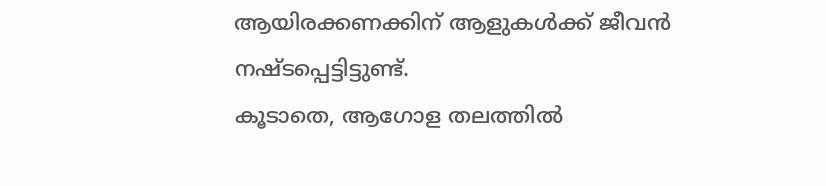ആയിരക്കണക്കിന് ആളുകൾക്ക് ജീവൻ നഷ്ടപ്പെട്ടിട്ടുണ്ട്.
കൂടാതെ, ആഗോള തലത്തിൽ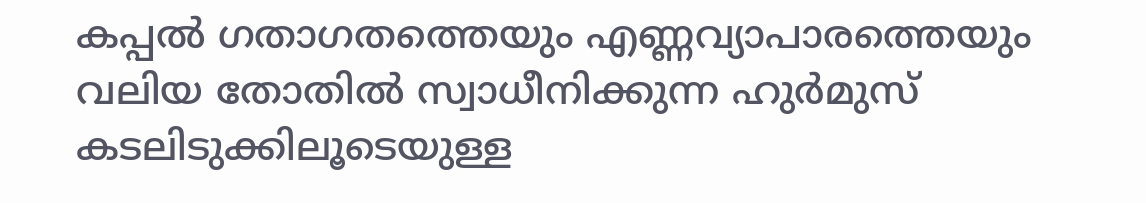കപ്പൽ ഗതാഗതത്തെയും എണ്ണവ്യാപാരത്തെയും വലിയ തോതിൽ സ്വാധീനിക്കുന്ന ഹുർമുസ് കടലിടുക്കിലൂടെയുള്ള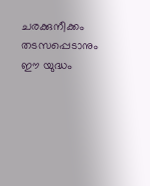ചരക്കുനീക്കം തടസപ്പെടാനും ഈ യുദ്ധം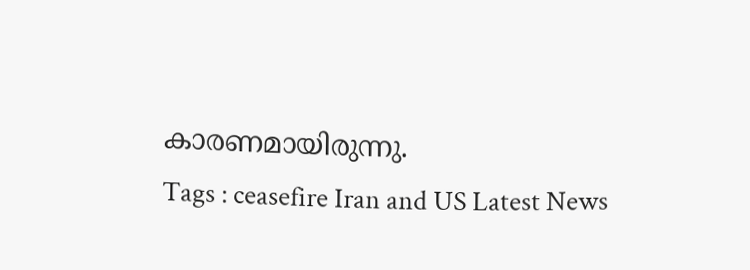കാരണമായിരുന്നു.
Tags : ceasefire Iran and US Latest News